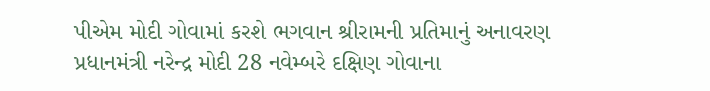પીએમ મોદી ગોવામાં કરશે ભગવાન શ્રીરામની પ્રતિમાનું અનાવરણ
પ્રધાનમંત્રી નરેન્દ્ર મોદી 28 નવેમ્બરે દક્ષિણ ગોવાના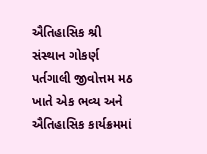ઐતિહાસિક શ્રી સંસ્થાન ગોકર્ણ પર્તગાલી જીવોત્તમ મઠ ખાતે એક ભવ્ય અને ઐતિહાસિક કાર્યક્રમમાં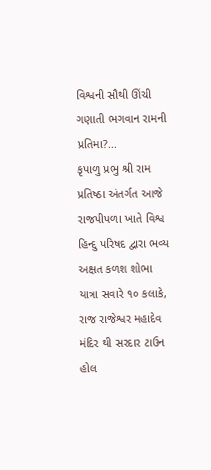વિશ્વની સૌથી ઊંચી ગણાતી ભગવાન રામની પ્રતિમા?...
કૃપાળુ પ્રભુ શ્રી રામ પ્રતિષ્ઠા અંતર્ગત આજે રાજપીપળા ખાતે વિશ્વ હિન્દુ પરિષદ દ્વારા ભવ્ય અક્ષત કળશ શોભા યાત્રા સવારે ૧૦ કલાકે, રાજ રાજેશ્વર મહાદેવ મંદિર થી સરદાર ટાઉન હોલ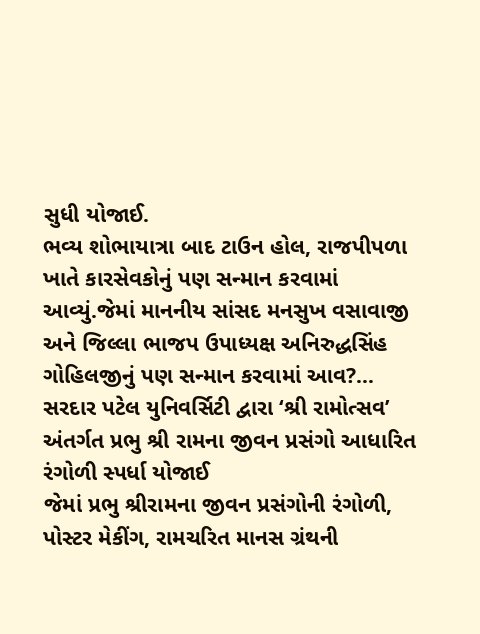સુધી યોજાઈ.
ભવ્ય શોભાયાત્રા બાદ ટાઉન હોલ, રાજપીપળા ખાતે કારસેવકોનું પણ સન્માન કરવામાં આવ્યું.જેમાં માનનીય સાંસદ મનસુખ વસાવાજી અને જિલ્લા ભાજપ ઉપાધ્યક્ષ અનિરુદ્ધસિંહ ગોહિલજીનું પણ સન્માન કરવામાં આવ?...
સરદાર પટેલ યુનિવર્સિટી દ્વારા ‘શ્રી રામોત્સવ’ અંતર્ગત પ્રભુ શ્રી રામના જીવન પ્રસંગો આધારિત રંગોળી સ્પર્ધા યોજાઈ
જેમાં પ્રભુ શ્રીરામના જીવન પ્રસંગોની રંગોળી, પોસ્ટર મેકીંગ, રામચરિત માનસ ગ્રંથની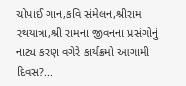ચોપાઈ ગાન,કવિ સંમેલન,શ્રીરામ રથયાત્રા,શ્રી રામના જીવનના પ્રસંગોનું નાટ્ય કરણ વગેરે કાર્યક્રમો આગામી દિવસ?...